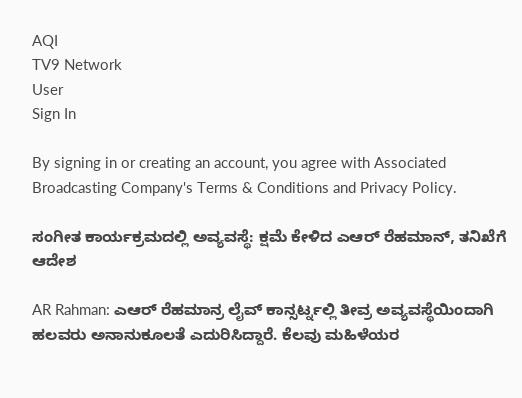AQI
TV9 Network
User
Sign In

By signing in or creating an account, you agree with Associated Broadcasting Company's Terms & Conditions and Privacy Policy.

ಸಂಗೀತ ಕಾರ್ಯಕ್ರಮದಲ್ಲಿ ಅವ್ಯವಸ್ಥೆ: ಕ್ಷಮೆ ಕೇಳಿದ ಎಆರ್ ರೆಹಮಾನ್, ತನಿಖೆಗೆ ಆದೇಶ

AR Rahman: ಎಆರ್ ರೆಹಮಾನ್ರ ಲೈವ್ ಕಾನ್ಸರ್ಟ್ನಲ್ಲಿ ತೀವ್ರ ಅವ್ಯವಸ್ಥೆಯಿಂದಾಗಿ ಹಲವರು ಅನಾನುಕೂಲತೆ ಎದುರಿಸಿದ್ದಾರೆ. ಕೆಲವು ಮಹಿಳೆಯರ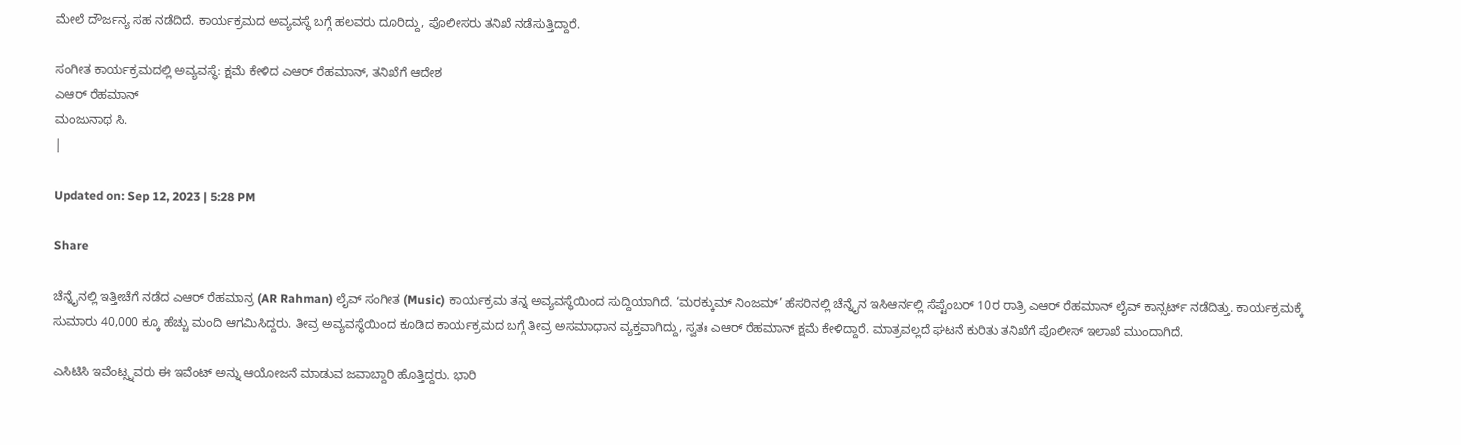ಮೇಲೆ ದೌರ್ಜನ್ಯ ಸಹ ನಡೆದಿದೆ. ಕಾರ್ಯಕ್ರಮದ ಅವ್ಯವಸ್ಥೆ ಬಗ್ಗೆ ಹಲವರು ದೂರಿದ್ದು, ಪೊಲೀಸರು ತನಿಖೆ ನಡೆಸುತ್ತಿದ್ದಾರೆ.

ಸಂಗೀತ ಕಾರ್ಯಕ್ರಮದಲ್ಲಿ ಅವ್ಯವಸ್ಥೆ: ಕ್ಷಮೆ ಕೇಳಿದ ಎಆರ್ ರೆಹಮಾನ್, ತನಿಖೆಗೆ ಆದೇಶ
ಎಆರ್ ರೆಹಮಾನ್
ಮಂಜುನಾಥ ಸಿ.
|

Updated on: Sep 12, 2023 | 5:28 PM

Share

ಚೆನ್ನೈನಲ್ಲಿ ಇತ್ತೀಚೆಗೆ ನಡೆದ ಎಆರ್ ರೆಹಮಾನ್ರ (AR Rahman) ಲೈವ್ ಸಂಗೀತ (Music) ಕಾರ್ಯಕ್ರಮ ತನ್ನ ಅವ್ಯವಸ್ಥೆಯಿಂದ ಸುದ್ದಿಯಾಗಿದೆ. ‘ಮರಕ್ಕುಮ್ ನಿಂಜಮ್’ ಹೆಸರಿನಲ್ಲಿ ಚೆನ್ನೈನ ಇಸಿಆರ್ನಲ್ಲಿ ಸೆಪ್ಟೆಂಬರ್ 10ರ ರಾತ್ರಿ ಎಆರ್ ರೆಹಮಾನ್ ಲೈವ್ ಕಾನ್ಸರ್ಟ್ ನಡೆದಿತ್ತು. ಕಾರ್ಯಕ್ರಮಕ್ಕೆ ಸುಮಾರು 40,000 ಕ್ಕೂ ಹೆಚ್ಚು ಮಂದಿ ಆಗಮಿಸಿದ್ದರು. ತೀವ್ರ ಅವ್ಯವಸ್ಥೆಯಿಂದ ಕೂಡಿದ ಕಾರ್ಯಕ್ರಮದ ಬಗ್ಗೆ ತೀವ್ರ ಅಸಮಾಧಾನ ವ್ಯಕ್ತವಾಗಿದ್ದು, ಸ್ವತಃ ಎಆರ್ ರೆಹಮಾನ್ ಕ್ಷಮೆ ಕೇಳಿದ್ದಾರೆ. ಮಾತ್ರವಲ್ಲದೆ ಘಟನೆ ಕುರಿತು ತನಿಖೆಗೆ ಪೊಲೀಸ್ ಇಲಾಖೆ ಮುಂದಾಗಿದೆ.

ಎಸಿಟಿಸಿ ಇವೆಂಟ್ಸ್ನವರು ಈ ಇವೆಂಟ್ ಅನ್ನು ಆಯೋಜನೆ ಮಾಡುವ ಜವಾಬ್ದಾರಿ ಹೊತ್ತಿದ್ದರು. ಭಾರಿ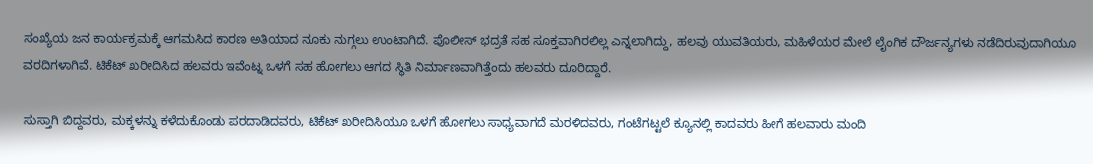ಸಂಖ್ಯೆಯ ಜನ ಕಾರ್ಯಕ್ರಮಕ್ಕೆ ಆಗಮಸಿದ ಕಾರಣ ಅತಿಯಾದ ನೂಕು ನುಗ್ಗಲು ಉಂಟಾಗಿದೆ. ಪೊಲೀಸ್ ಭದ್ರತೆ ಸಹ ಸೂಕ್ತವಾಗಿರಲಿಲ್ಲ ಎನ್ನಲಾಗಿದ್ದು, ಹಲವು ಯುವತಿಯರು, ಮಹಿಳೆಯರ ಮೇಲೆ ಲೈಂಗಿಕ ದೌರ್ಜನ್ಯಗಳು ನಡೆದಿರುವುದಾಗಿಯೂ ವರದಿಗಳಾಗಿವೆ. ಟಿಕೆಟ್ ಖರೀದಿಸಿದ ಹಲವರು ಇವೆಂಟ್ನ ಒಳಗೆ ಸಹ ಹೋಗಲು ಆಗದ ಸ್ಥಿತಿ ನಿರ್ಮಾಣವಾಗಿತ್ತೆಂದು ಹಲವರು ದೂರಿದ್ದಾರೆ.

ಸುಸ್ತಾಗಿ ಬಿದ್ದವರು, ಮಕ್ಕಳನ್ನು ಕಳೆದುಕೊಂಡು ಪರದಾಡಿದವರು, ಟಿಕೆಟ್ ಖರೀದಿಸಿಯೂ ಒಳಗೆ ಹೋಗಲು ಸಾಧ್ಯವಾಗದೆ ಮರಳಿದವರು, ಗಂಟೆಗಟ್ಟಲೆ ಕ್ಯೂನಲ್ಲಿ ಕಾದವರು ಹೀಗೆ ಹಲವಾರು ಮಂದಿ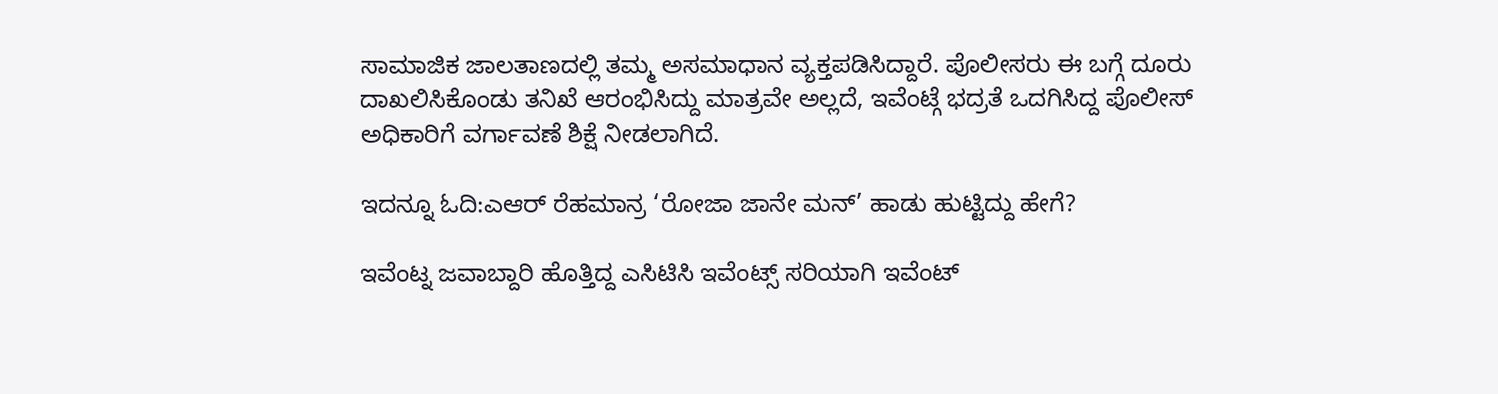ಸಾಮಾಜಿಕ ಜಾಲತಾಣದಲ್ಲಿ ತಮ್ಮ ಅಸಮಾಧಾನ ವ್ಯಕ್ತಪಡಿಸಿದ್ದಾರೆ. ಪೊಲೀಸರು ಈ ಬಗ್ಗೆ ದೂರು ದಾಖಲಿಸಿಕೊಂಡು ತನಿಖೆ ಆರಂಭಿಸಿದ್ದು ಮಾತ್ರವೇ ಅಲ್ಲದೆ, ಇವೆಂಟ್ಗೆ ಭದ್ರತೆ ಒದಗಿಸಿದ್ದ ಪೊಲೀಸ್ ಅಧಿಕಾರಿಗೆ ವರ್ಗಾವಣೆ ಶಿಕ್ಷೆ ನೀಡಲಾಗಿದೆ.

ಇದನ್ನೂ ಓದಿ:ಎಆರ್ ರೆಹಮಾನ್ರ ‘ರೋಜಾ ಜಾನೇ ಮನ್’ ಹಾಡು ಹುಟ್ಟಿದ್ದು ಹೇಗೆ?

ಇವೆಂಟ್ನ ಜವಾಬ್ದಾರಿ ಹೊತ್ತಿದ್ದ ಎಸಿಟಿಸಿ ಇವೆಂಟ್ಸ್ ಸರಿಯಾಗಿ ಇವೆಂಟ್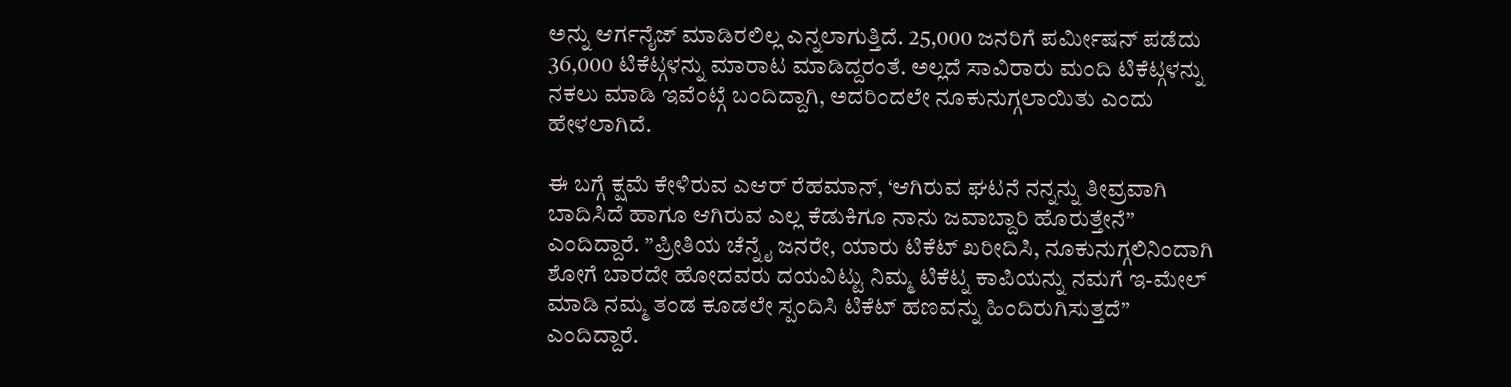ಅನ್ನು ಆರ್ಗನೈಜ್ ಮಾಡಿರಲಿಲ್ಲ ಎನ್ನಲಾಗುತ್ತಿದೆ. 25,000 ಜನರಿಗೆ ಪರ್ಮೀಷನ್ ಪಡೆದು 36,000 ಟಿಕೆಟ್ಗಳನ್ನು ಮಾರಾಟ ಮಾಡಿದ್ದರಂತೆ. ಅಲ್ಲದೆ ಸಾವಿರಾರು ಮಂದಿ ಟಿಕೆಟ್ಗಳನ್ನು ನಕಲು ಮಾಡಿ ಇವೆಂಟ್ಗೆ ಬಂದಿದ್ದಾಗಿ, ಅದರಿಂದಲೇ ನೂಕುನುಗ್ಗಲಾಯಿತು ಎಂದು ಹೇಳಲಾಗಿದೆ.

ಈ ಬಗ್ಗೆ ಕ್ಷಮೆ ಕೇಳಿರುವ ಎಆರ್ ರೆಹಮಾನ್, ‘ಆಗಿರುವ ಘಟನೆ ನನ್ನನ್ನು ತೀವ್ರವಾಗಿ ಬಾದಿಸಿದೆ ಹಾಗೂ ಆಗಿರುವ ಎಲ್ಲ ಕೆಡುಕಿಗೂ ನಾನು ಜವಾಬ್ದಾರಿ ಹೊರುತ್ತೇನೆ” ಎಂದಿದ್ದಾರೆ. ”ಪ್ರೀತಿಯ ಚೆನ್ನೈ ಜನರೇ, ಯಾರು ಟಿಕೆಟ್ ಖರೀದಿಸಿ, ನೂಕುನುಗ್ಗಲಿನಿಂದಾಗಿ ಶೋಗೆ ಬಾರದೇ ಹೋದವರು ದಯವಿಟ್ಟು ನಿಮ್ಮ ಟಿಕೆಟ್ನ ಕಾಪಿಯನ್ನು ನಮಗೆ ಇ-ಮೇಲ್ ಮಾಡಿ ನಮ್ಮ ತಂಡ ಕೂಡಲೇ ಸ್ಪಂದಿಸಿ ಟಿಕೆಟ್ ಹಣವನ್ನು ಹಿಂದಿರುಗಿಸುತ್ತದೆ” ಎಂದಿದ್ದಾರೆ.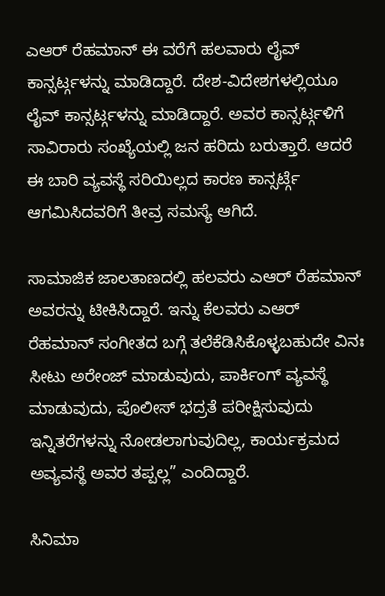ಎಆರ್ ರೆಹಮಾನ್ ಈ ವರೆಗೆ ಹಲವಾರು ಲೈವ್ ಕಾನ್ಸರ್ಟ್ಗಳನ್ನು ಮಾಡಿದ್ದಾರೆ. ದೇಶ-ವಿದೇಶಗಳಲ್ಲಿಯೂ ಲೈವ್ ಕಾನ್ಸರ್ಟ್ಗಳನ್ನು ಮಾಡಿದ್ದಾರೆ. ಅವರ ಕಾನ್ಸರ್ಟ್ಗಳಿಗೆ ಸಾವಿರಾರು ಸಂಖ್ಯೆಯಲ್ಲಿ ಜನ ಹರಿದು ಬರುತ್ತಾರೆ. ಆದರೆ ಈ ಬಾರಿ ವ್ಯವಸ್ಥೆ ಸರಿಯಿಲ್ಲದ ಕಾರಣ ಕಾನ್ಸರ್ಟ್ಗೆ ಆಗಮಿಸಿದವರಿಗೆ ತೀವ್ರ ಸಮಸ್ಯೆ ಆಗಿದೆ.

ಸಾಮಾಜಿಕ ಜಾಲತಾಣದಲ್ಲಿ ಹಲವರು ಎಆರ್ ರೆಹಮಾನ್ ಅವರನ್ನು ಟೀಕಿಸಿದ್ದಾರೆ. ಇನ್ನು ಕೆಲವರು ಎಆರ್ ರೆಹಮಾನ್ ಸಂಗೀತದ ಬಗ್ಗೆ ತಲೆಕೆಡಿಸಿಕೊಳ್ಳಬಹುದೇ ವಿನಃ ಸೀಟು ಅರೇಂಜ್ ಮಾಡುವುದು, ಪಾರ್ಕಿಂಗ್ ವ್ಯವಸ್ಥೆ ಮಾಡುವುದು, ಪೊಲೀಸ್ ಭದ್ರತೆ ಪರೀಕ್ಷಿಸುವುದು ಇನ್ನಿತರೆಗಳನ್ನು ನೋಡಲಾಗುವುದಿಲ್ಲ, ಕಾರ್ಯಕ್ರಮದ ಅವ್ಯವಸ್ಥೆ ಅವರ ತಪ್ಪಲ್ಲ” ಎಂದಿದ್ದಾರೆ.

ಸಿನಿಮಾ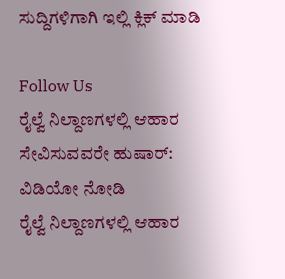ಸುದ್ದಿಗಳಿಗಾಗಿ ಇಲ್ಲಿ ಕ್ಲಿಕ್ ಮಾಡಿ

Follow Us
ರೈಲ್ವೆ ನಿಲ್ದಾಣಗಳಲ್ಲಿ ಆಹಾರ ಸೇವಿಸುವವರೇ ಹುಷಾರ್: ವಿಡಿಯೋ ನೋಡಿ
ರೈಲ್ವೆ ನಿಲ್ದಾಣಗಳಲ್ಲಿ ಆಹಾರ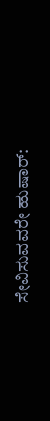ಸೇವಿಸುವವರೇ ಹುಷಾರ್: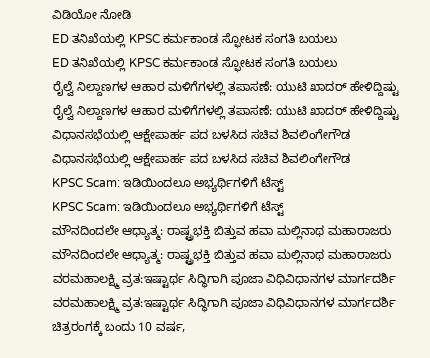ವಿಡಿಯೋ ನೋಡಿ
ED ತನಿಖೆಯಲ್ಲಿ KPSC ಕರ್ಮಕಾಂಡ ಸ್ಫೋಟಕ ಸಂಗತಿ ಬಯಲು
ED ತನಿಖೆಯಲ್ಲಿ KPSC ಕರ್ಮಕಾಂಡ ಸ್ಫೋಟಕ ಸಂಗತಿ ಬಯಲು
ರೈಲ್ವೆ ನಿಲ್ದಾಣಗಳ ಆಹಾರ ಮಳಿಗೆಗಳಲ್ಲಿ ತಪಾಸಣೆ: ಯುಟಿ ಖಾದರ್ ಹೇಳಿದ್ದಿಷ್ಟು
ರೈಲ್ವೆ ನಿಲ್ದಾಣಗಳ ಆಹಾರ ಮಳಿಗೆಗಳಲ್ಲಿ ತಪಾಸಣೆ: ಯುಟಿ ಖಾದರ್ ಹೇಳಿದ್ದಿಷ್ಟು
ವಿಧಾನಸಭೆಯಲ್ಲಿ ಆಕ್ಷೇಪಾರ್ಹ ಪದ ಬಳಸಿದ ಸಚಿವ ಶಿವಲಿಂಗೇಗೌಡ
ವಿಧಾನಸಭೆಯಲ್ಲಿ ಆಕ್ಷೇಪಾರ್ಹ ಪದ ಬಳಸಿದ ಸಚಿವ ಶಿವಲಿಂಗೇಗೌಡ
KPSC Scam: ಇಡಿಯಿಂದಲೂ ಅಭ್ಯರ್ಥಿಗಳಿಗೆ ಟೆಸ್ಟ್
KPSC Scam: ಇಡಿಯಿಂದಲೂ ಅಭ್ಯರ್ಥಿಗಳಿಗೆ ಟೆಸ್ಟ್
ಮೌನದಿಂದಲೇ ಆಧ್ಯಾತ್ಮ: ರಾಷ್ಟ್ರಭಕ್ತಿ ಬಿತ್ತುವ ಹವಾ ಮಲ್ಲಿನಾಥ ಮಹಾರಾಜರು
ಮೌನದಿಂದಲೇ ಆಧ್ಯಾತ್ಮ: ರಾಷ್ಟ್ರಭಕ್ತಿ ಬಿತ್ತುವ ಹವಾ ಮಲ್ಲಿನಾಥ ಮಹಾರಾಜರು
ವರಮಹಾಲಕ್ಷ್ಮಿ ವ್ರತ:ಇಷ್ಟಾರ್ಥ ಸಿದ್ಧಿಗಾಗಿ ಪೂಜಾ ವಿಧಿವಿಧಾನಗಳ ಮಾರ್ಗದರ್ಶಿ
ವರಮಹಾಲಕ್ಷ್ಮಿ ವ್ರತ:ಇಷ್ಟಾರ್ಥ ಸಿದ್ಧಿಗಾಗಿ ಪೂಜಾ ವಿಧಿವಿಧಾನಗಳ ಮಾರ್ಗದರ್ಶಿ
ಚಿತ್ರರಂಗಕ್ಕೆ ಬಂದು 10 ವರ್ಷ,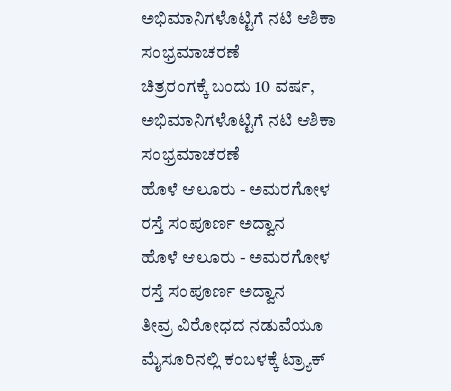ಅಭಿಮಾನಿಗಳೊಟ್ಟಿಗೆ ನಟಿ ಆಶಿಕಾ ಸಂಭ್ರಮಾಚರಣೆ
ಚಿತ್ರರಂಗಕ್ಕೆ ಬಂದು 10 ವರ್ಷ, ಅಭಿಮಾನಿಗಳೊಟ್ಟಿಗೆ ನಟಿ ಆಶಿಕಾ ಸಂಭ್ರಮಾಚರಣೆ
ಹೊಳೆ ಆಲೂರು - ಅಮರಗೋಳ ರಸ್ತೆ ಸಂಪೂರ್ಣ ಅದ್ವಾನ
ಹೊಳೆ ಆಲೂರು - ಅಮರಗೋಳ ರಸ್ತೆ ಸಂಪೂರ್ಣ ಅದ್ವಾನ
ತೀವ್ರ ವಿರೋಧದ ನಡುವೆಯೂ ಮೈಸೂರಿನಲ್ಲಿ ಕಂಬಳಕ್ಕೆ ಟ್ರ್ಯಾಕ್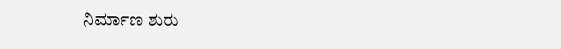ನಿರ್ಮಾಣ ಶುರು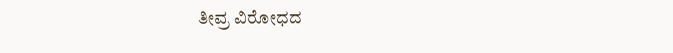ತೀವ್ರ ವಿರೋಧದ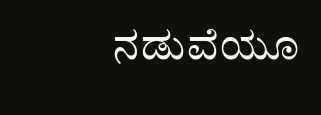ನಡುವೆಯೂ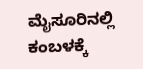ಮೈಸೂರಿನಲ್ಲಿ ಕಂಬಳಕ್ಕೆ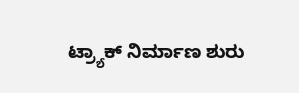ಟ್ರ್ಯಾಕ್ ನಿರ್ಮಾಣ ಶುರು